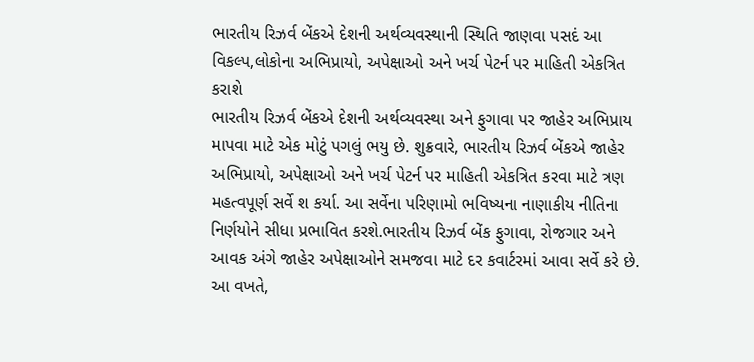ભારતીય રિઝર્વ બેંકએ દેશની અર્થવ્યવસ્થાની સ્થિતિ જાણવા પસદં આ વિકલ્પ,લોકોના અભિપ્રાયો, અપેક્ષાઓ અને ખર્ચ પેટર્ન પર માહિતી એકત્રિત કરાશે
ભારતીય રિઝર્વ બેંકએ દેશની અર્થવ્યવસ્થા અને ફુગાવા પર જાહેર અભિપ્રાય માપવા માટે એક મોટું પગલું ભયુ છે. શુક્રવારે, ભારતીય રિઝર્વ બેંકએ જાહેર અભિપ્રાયો, અપેક્ષાઓ અને ખર્ચ પેટર્ન પર માહિતી એકત્રિત કરવા માટે ત્રણ મહત્વપૂર્ણ સર્વે શ કર્યા. આ સર્વેના પરિણામો ભવિષ્યના નાણાકીય નીતિના નિર્ણયોને સીધા પ્રભાવિત કરશે.ભારતીય રિઝર્વ બેંક ફુગાવા, રોજગાર અને આવક અંગે જાહેર અપેક્ષાઓને સમજવા માટે દર કવાર્ટરમાં આવા સર્વે કરે છે.
આ વખતે,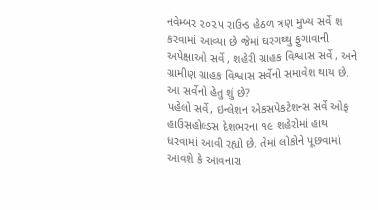નવેમ્બર ૨૦૨૫ રાઉન્ડ હેઠળ ત્રણ મુખ્ય સર્વે શ કરવામાં આવ્યા છે જેમાં ઘરગથ્થુ ફુગાવાની અપેક્ષાઓ સર્વે , શહેરી ગ્રાહક વિશ્વાસ સર્વે , અને ગ્રામીણ ગ્રાહક વિશ્વાસ સર્વેનો સમાવેશ થાય છે.
આ સર્વેનો હેતુ શું છે?
પહેલો સર્વે, ઇન્લેશન એકસપેકટેશન્સ સર્વે ઓફ હાઉસહોલ્ડસ દેશભરના ૧૯ શહેરોમાં હાથ ધરવામાં આવી રહ્યો છે. તેમાં લોકોને પૂછવામાં આવશે કે આવનારા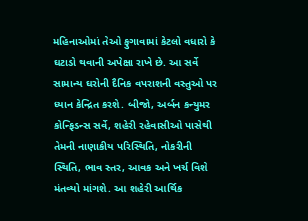મહિનાઓમાં તેઓ ફુગાવામાં કેટલો વધારો કે ઘટાડો થવાની અપેક્ષા રાખે છે. આ સર્વે સામાન્ય ઘરોની દૈનિક વપરાશની વસ્તુઓ પર ધ્યાન કેન્દ્રિત કરશે. બીજો, અર્બન કન્યુમર કોન્ફિડન્સ સર્વે, શહેરી રહેવાસીઓ પાસેથી તેમની નાણાકીય પરિસ્થિતિ, નોકરીની સ્થિતિ, ભાવ સ્તર, આવક અને ખર્ચ વિશે મંતવ્યો માંગશે. આ શહેરી આર્થિક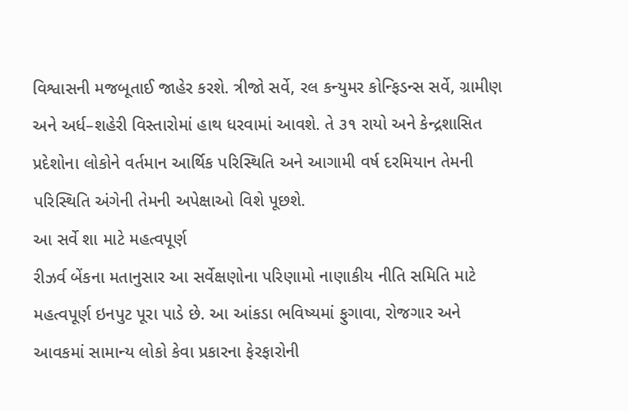વિશ્વાસની મજબૂતાઈ જાહેર કરશે. ત્રીજો સર્વે, રલ કન્યુમર કોન્ફિડન્સ સર્વે, ગ્રામીણ અને અર્ધ–શહેરી વિસ્તારોમાં હાથ ધરવામાં આવશે. તે ૩૧ રાયો અને કેન્દ્રશાસિત પ્રદેશોના લોકોને વર્તમાન આર્થિક પરિસ્થિતિ અને આગામી વર્ષ દરમિયાન તેમની પરિસ્થિતિ અંગેની તેમની અપેક્ષાઓ વિશે પૂછશે.
આ સર્વે શા માટે મહત્વપૂર્ણ
રીઝર્વ બેંકના મતાનુસાર આ સર્વેક્ષણોના પરિણામો નાણાકીય નીતિ સમિતિ માટે મહત્વપૂર્ણ ઇનપુટ પૂરા પાડે છે. આ આંકડા ભવિષ્યમાં ફુગાવા, રોજગાર અને આવકમાં સામાન્ય લોકો કેવા પ્રકારના ફેરફારોની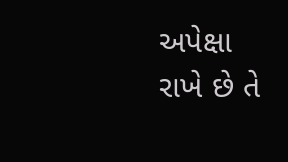અપેક્ષા રાખે છે તે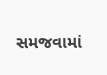સમજવામાં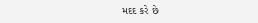મદદ કરે છે